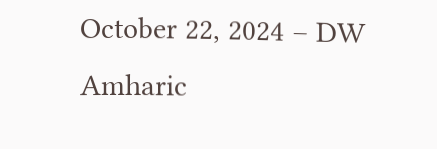October 22, 2024 – DW Amharic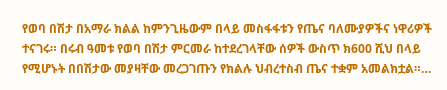የወባ በሽታ በአማራ ክልል ከምንጊዜውም በላይ መስፋፋቱን የጤና ባለሙያዎችና ነዋሪዎች ተናገሩ። በሩብ ዓመቱ የወባ በሽታ ምርመራ ከተደረገላቸው ሰዎች ውስጥ ክ600 ሺህ በላይ የሚሆኑት በበሽታው መያዛቸው መረጋገጡን የክልሉ ህብረተስብ ጤና ተቋም አመልክቷል።…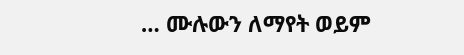… ሙሉውን ለማየት ወይም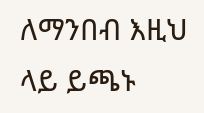ለማንበብ እዚህ ላይ ይጫኑ